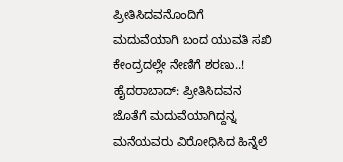ಪ್ರೀತಿಸಿದವನೊಂದಿಗೆ ಮದುವೆಯಾಗಿ ಬಂದ ಯುವತಿ ಸಖಿ ಕೇಂದ್ರದಲ್ಲೇ ನೇಣಿಗೆ ಶರಣು..!
ಹೈದರಾಬಾದ್: ಪ್ರೀತಿಸಿದವನ ಜೊತೆಗೆ ಮದುವೆಯಾಗಿದ್ದನ್ನ ಮನೆಯವರು ವಿರೋಧಿಸಿದ ಹಿನ್ನೆಲೆ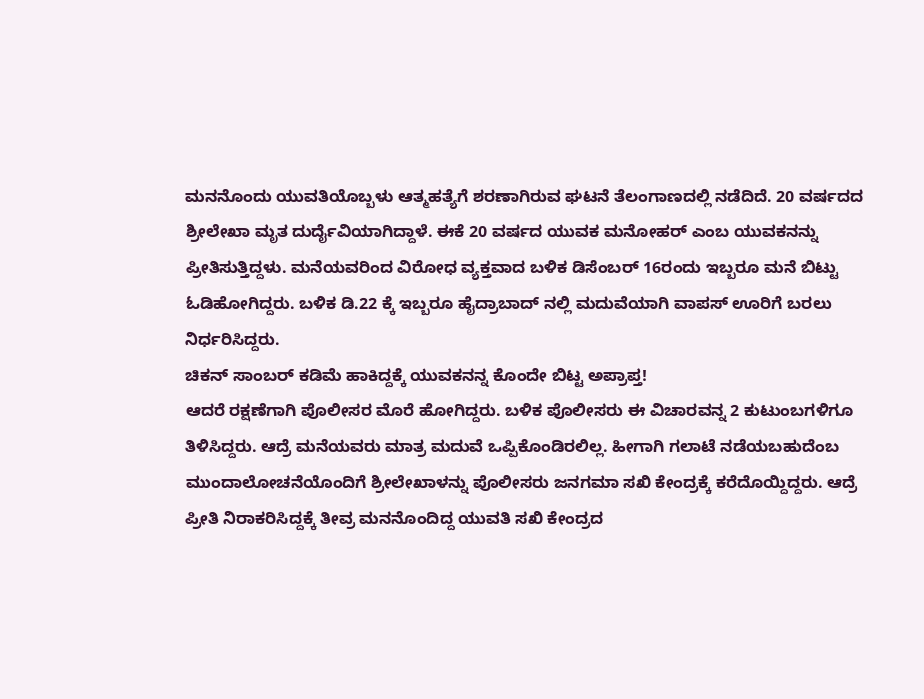ಮನನೊಂದು ಯುವತಿಯೊಬ್ಬಳು ಆತ್ಮಹತ್ಯೆಗೆ ಶರಣಾಗಿರುವ ಘಟನೆ ತೆಲಂಗಾಣದಲ್ಲಿ ನಡೆದಿದೆ. 20 ವರ್ಷದದ ಶ್ರೀಲೇಖಾ ಮೃತ ದುರ್ದೈವಿಯಾಗಿದ್ದಾಳೆ. ಈಕೆ 20 ವರ್ಷದ ಯುವಕ ಮನೋಹರ್ ಎಂಬ ಯುವಕನನ್ನು ಪ್ರೀತಿಸುತ್ತಿದ್ದಳು. ಮನೆಯವರಿಂದ ವಿರೋಧ ವ್ಯಕ್ತವಾದ ಬಳಿಕ ಡಿಸೆಂಬರ್ 16ರಂದು ಇಬ್ಬರೂ ಮನೆ ಬಿಟ್ಟು ಓಡಿಹೋಗಿದ್ದರು. ಬಳಿಕ ಡಿ.22 ಕ್ಕೆ ಇಬ್ಬರೂ ಹೈದ್ರಾಬಾದ್ ನಲ್ಲಿ ಮದುವೆಯಾಗಿ ವಾಪಸ್ ಊರಿಗೆ ಬರಲು ನಿರ್ಧರಿಸಿದ್ದರು.
ಚಿಕನ್ ಸಾಂಬರ್ ಕಡಿಮೆ ಹಾಕಿದ್ದಕ್ಕೆ ಯುವಕನನ್ನ ಕೊಂದೇ ಬಿಟ್ಟ ಅಪ್ರಾಪ್ತ!
ಆದರೆ ರಕ್ಷಣೆಗಾಗಿ ಪೊಲೀಸರ ಮೊರೆ ಹೋಗಿದ್ದರು. ಬಳಿಕ ಪೊಲೀಸರು ಈ ವಿಚಾರವನ್ನ 2 ಕುಟುಂಬಗಳಿಗೂ ತಿಳಿಸಿದ್ದರು. ಆದ್ರೆ ಮನೆಯವರು ಮಾತ್ರ ಮದುವೆ ಒಪ್ಪಿಕೊಂಡಿರಲಿಲ್ಲ. ಹೀಗಾಗಿ ಗಲಾಟೆ ನಡೆಯಬಹುದೆಂಬ ಮುಂದಾಲೋಚನೆಯೊಂದಿಗೆ ಶ್ರೀಲೇಖಾಳನ್ನು ಪೊಲೀಸರು ಜನಗಮಾ ಸಖಿ ಕೇಂದ್ರಕ್ಕೆ ಕರೆದೊಯ್ದಿದ್ದರು. ಆದ್ರೆ ಪ್ರೀತಿ ನಿರಾಕರಿಸಿದ್ದಕ್ಕೆ ತೀವ್ರ ಮನನೊಂದಿದ್ದ ಯುವತಿ ಸಖಿ ಕೇಂದ್ರದ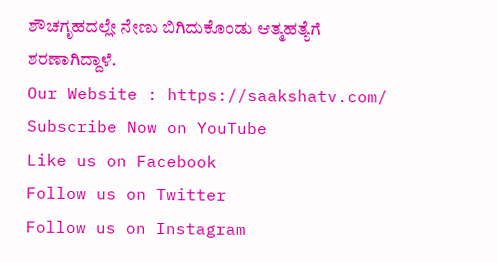ಶೌಚಗೃಹದಲ್ಲೇ ನೇಣು ಬಿಗಿದುಕೊಂಡು ಆತ್ಮಹತ್ಯೆಗೆ ಶರಣಾಗಿದ್ದಾಳೆ.
Our Website : https://saakshatv.com/
Subscribe Now on YouTube
Like us on Facebook
Follow us on Twitter
Follow us on Instagram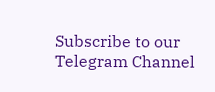Subscribe to our Telegram Channel